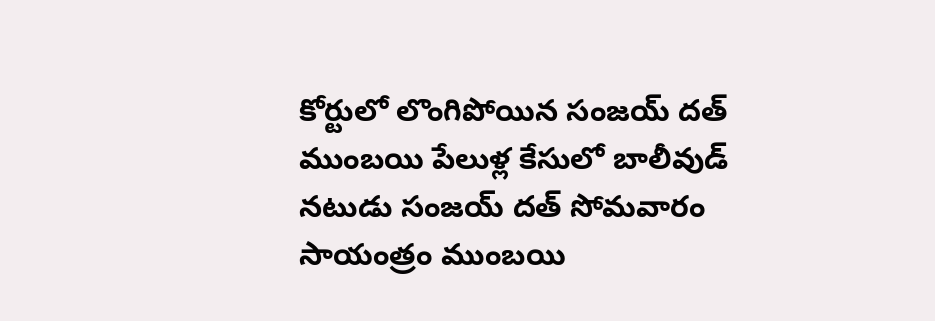కోర్టులో లొంగిపోయిన సంజయ్ దత్
ముంబయి పేలుళ్ల కేసులో బాలీవుడ్ నటుడు సంజయ్ దత్ సోమవారం సాయంత్రం ముంబయి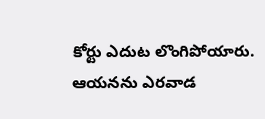కోర్టు ఎదుట లొంగిపోయారు. ఆయనను ఎరవాడ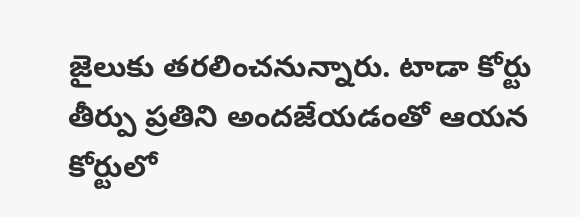జైలుకు తరలించనున్నారు. టాడా కోర్టు తీర్పు ప్రతిని అందజేయడంతో ఆయన కోర్టులో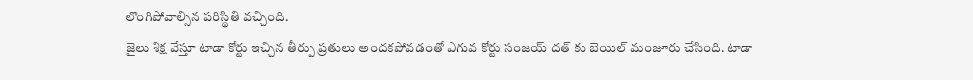లొంగిపోవాల్సిన పరిస్థితి వచ్చింది.
జైలు శిక్ష వేస్తూ టాడా కోర్టు ఇచ్చిన తీర్పు ప్రతులు అందకపోవడంతో ఎగువ కోర్టు సంజయ్ దత్ కు బెయిల్ మంజూరు చేసింది. టాడా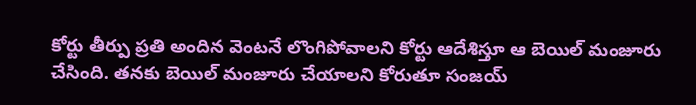కోర్టు తీర్పు ప్రతి అందిన వెంటనే లొంగిపోవాలని కోర్టు ఆదేశిస్తూ ఆ బెయిల్ మంజూరు చేసింది. తనకు బెయిల్ మంజూరు చేయాలని కోరుతూ సంజయ్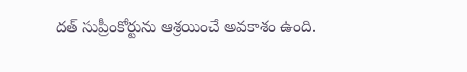దత్ సుప్రీంకోర్టును ఆశ్రయించే అవకాశం ఉంది.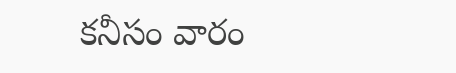కనీసం వారం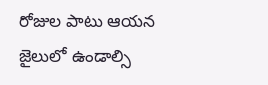రోజుల పాటు ఆయన జైలులో ఉండాల్సి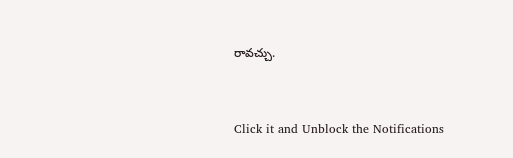రావచ్చు.


Click it and Unblock the Notifications